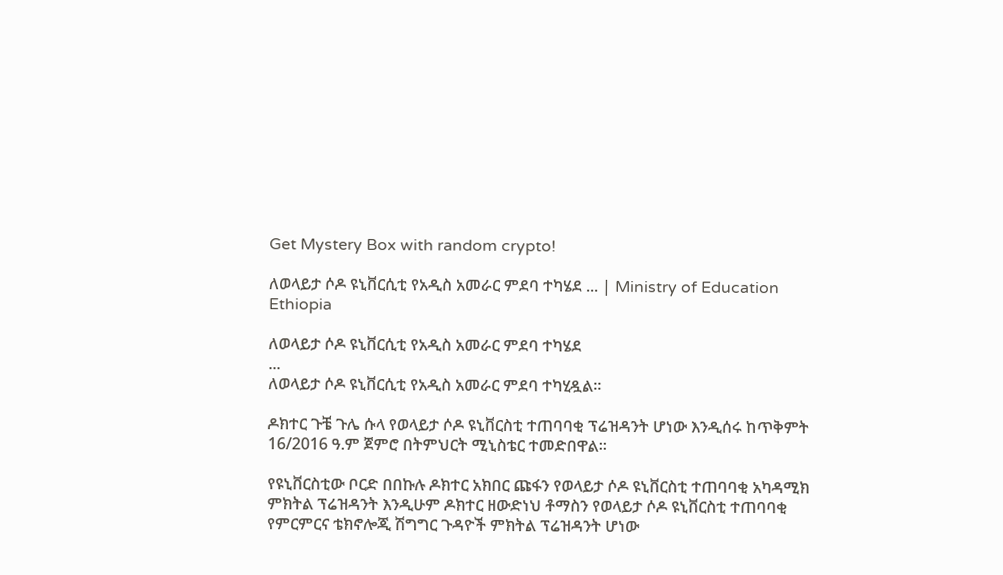Get Mystery Box with random crypto!

ለወላይታ ሶዶ ዩኒቨርሲቲ የአዲስ አመራር ምደባ ተካሄደ ... | Ministry of Education Ethiopia

ለወላይታ ሶዶ ዩኒቨርሲቲ የአዲስ አመራር ምደባ ተካሄደ
...
ለወላይታ ሶዶ ዩኒቨርሲቲ የአዲስ አመራር ምደባ ተካሂዷል።

ዶክተር ጉቼ ጉሌ ሱላ የወላይታ ሶዶ ዩኒቨርስቲ ተጠባባቂ ፕሬዝዳንት ሆነው እንዲሰሩ ከጥቅምት 16/2016 ዓ.ም ጀምሮ በትምህርት ሚኒስቴር ተመድበዋል።

የዩኒቨርስቲው ቦርድ በበኩሉ ዶክተር አክበር ጩፋን የወላይታ ሶዶ ዩኒቨርስቲ ተጠባባቂ አካዳሚክ ምክትል ፕሬዝዳንት እንዲሁም ዶክተር ዘውድነህ ቶማስን የወላይታ ሶዶ ዩኒቨርስቲ ተጠባባቂ የምርምርና ቴክኖሎጂ ሽግግር ጉዳዮች ምክትል ፕሬዝዳንት ሆነው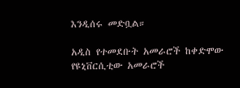እንዲሰሩ መድቧል።

አዲስ የተመደቡት አመራሮች ከቀድሞው የዩኒቨርሲቲው አመራሮች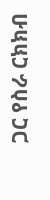ጋር የስራ ርክክብ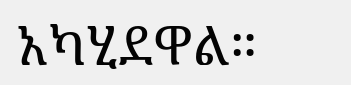አካሂደዋል።